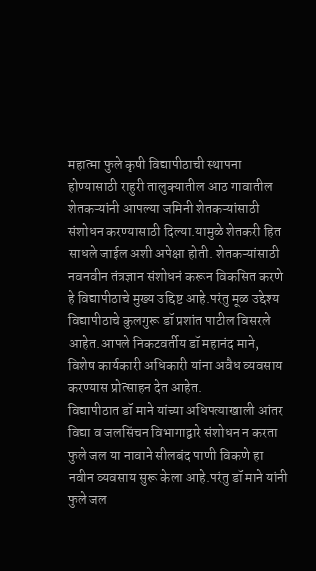महात्मा फुले कृषी विद्यापीठाची स्थापना होण्यासाठी राहुरी तालुक्यातील आठ गावातील शेतकऱ्यांनी आपल्या जमिनी शेतकऱ्यांसाठी संशोधन करण्यासाठी दिल्या.यामुळे शेतकरी हित साधले जाईल अशी अपेक्षा होती. शेतकऱ्यांसाठी नवनवीन तंत्रज्ञान संशोधनं करून विकसित करणे हे विद्यापीठाचे मुख्य उद्दिष्ट आहे.परंतु मूळ उद्देश्य विद्यापीठाचे कुलगुरू डॉ प्रशांत पाटील विसरले आहेत.आपले निकटवर्तीय डॉ महानंद माने, विशेष कार्यकारी अधिकारी यांना अवैध व्यवसाय करण्यास प्रोत्साहन देत आहेत.
विद्यापीठात डॉ माने यांच्या अधिपत्याखाली आंतर विद्या व जलसिंचन विभागाद्वारे संशोधन न करता फुले जल या नावाने सीलबंद पाणी विकणे हा नवीन व्यवसाय सुरू केला आहे.परंतु डॉ माने यांनी फुले जल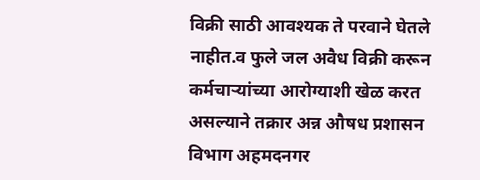विक्री साठी आवश्यक ते परवाने घेतले नाहीत.व फुले जल अवैध विक्री करून कर्मचाऱ्यांच्या आरोग्याशी खेळ करत असल्याने तक्रार अन्न औषध प्रशासन विभाग अहमदनगर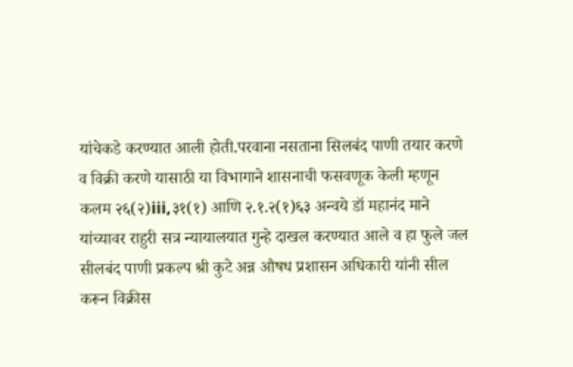यांचेकडे करण्यात आली होती.परवाना नसताना सिलबंद पाणी तयार करणे व विक्री करणे यासाठी या विभागाने शासनाची फसवणूक केली म्हणून कलम २६(२)iii,३१(१) आणि २.१.२(१)६३ अन्वये डॉ महानंद माने यांच्यावर राहुरी सत्र न्यायालयात गुन्हे दाखल करण्यात आले व हा फुले जल सीलबंद पाणी प्रकल्प श्री कुटे अन्न औषध प्रशासन अधिकारी यांनी सील करून विक्रीस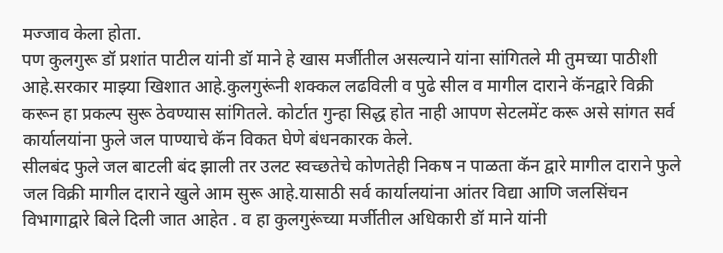मज्जाव केला होता.
पण कुलगुरू डॉ प्रशांत पाटील यांनी डॉ माने हे खास मर्जीतील असल्याने यांना सांगितले मी तुमच्या पाठीशी आहे.सरकार माझ्या खिशात आहे.कुलगुरूंनी शक्कल लढविली व पुढे सील व मागील दाराने कॅनद्वारे विक्री करून हा प्रकल्प सुरू ठेवण्यास सांगितले. कोर्टात गुन्हा सिद्ध होत नाही आपण सेटलमेंट करू असे सांगत सर्व कार्यालयांना फुले जल पाण्याचे कॅन विकत घेणे बंधनकारक केले.
सीलबंद फुले जल बाटली बंद झाली तर उलट स्वच्छतेचे कोणतेही निकष न पाळता कॅन द्वारे मागील दाराने फुले जल विक्री मागील दाराने खुले आम सुरू आहे.यासाठी सर्व कार्यालयांना आंतर विद्या आणि जलसिंचन विभागाद्वारे बिले दिली जात आहेत . व हा कुलगुरूंच्या मर्जीतील अधिकारी डॉ माने यांनी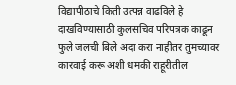विद्यापीठाचे किती उत्पन्न वाढविले हे दाखविण्यासाठी कुलसचिव परिपत्रक काढून फुले जलची बिले अदा करा नाहीतर तुमच्यावर कारवाई करू अशी धमकी राहूरीतील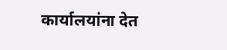कार्यालयांना देत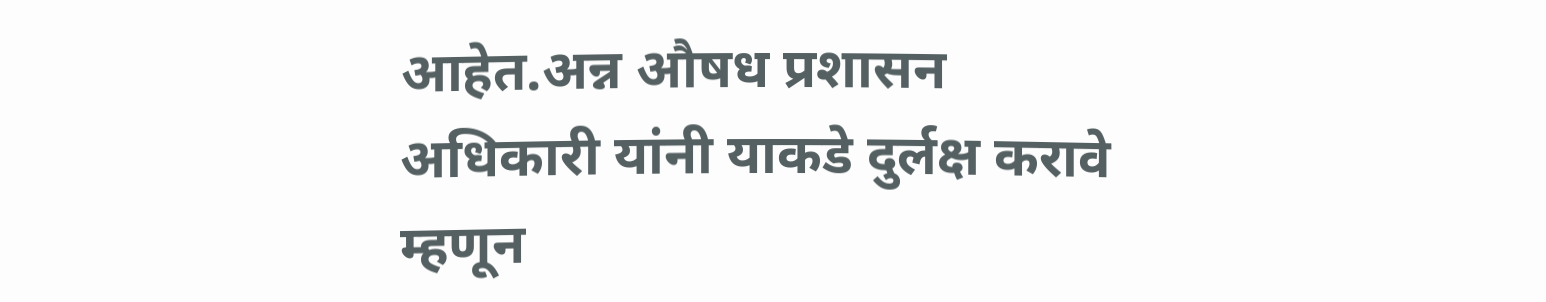आहेत.अन्न औषध प्रशासन अधिकारी यांनी याकडे दुर्लक्ष करावे म्हणून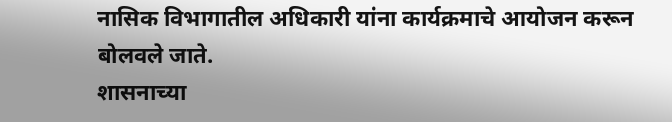नासिक विभागातील अधिकारी यांना कार्यक्रमाचे आयोजन करून बोलवले जाते.
शासनाच्या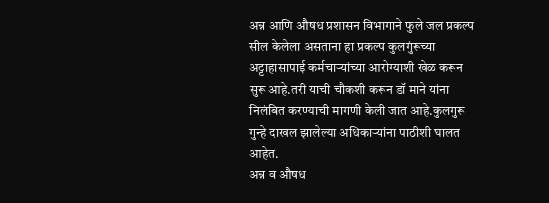अन्न आणि औषध प्रशासन विभागाने फुले जल प्रकल्प सील केलेला असताना हा प्रकल्प कुलगुंरूच्या अट्टाहासापाई कर्मचाऱ्यांच्या आरोग्याशी खेळ करून सुरू आहे.तरी याची चौकशी करून डॉ माने यांना निलंबित करण्याची मागणी केली जात आहे.कुलगुरू गुन्हे दाखल झालेल्या अधिकाऱ्यांना पाठीशी घालत आहेत.
अन्न व औषध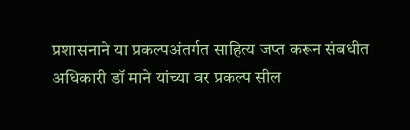प्रशासनाने या प्रकल्पअंतर्गत साहित्य जप्त करून संबधीत अधिकारी डॉ माने यांच्या वर प्रकल्प सील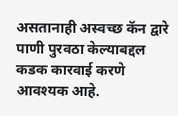असतानाही अस्वच्छ कॅन द्वारे पाणी पुरवठा केल्याबद्दल कडक कारवाई करणे आवश्यक आहे.